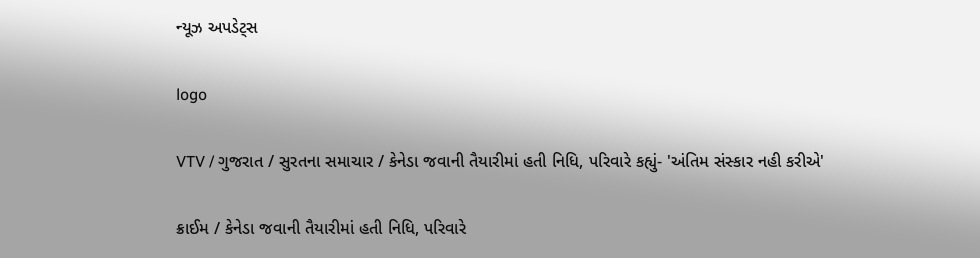ન્યૂઝ અપડેટ્સ

logo

VTV / ગુજરાત / સુરતના સમાચાર / કેનેડા જવાની તૈયારીમાં હતી નિધિ, પરિવારે કહ્યું- 'અંતિમ સંસ્કાર નહી કરીએ'

ક્રાઈમ / કેનેડા જવાની તૈયારીમાં હતી નિધિ, પરિવારે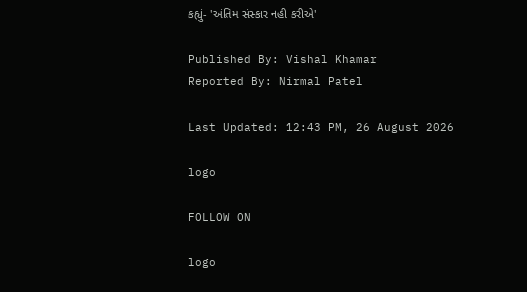કહ્યું- 'અંતિમ સંસ્કાર નહી કરીએ'

Published By: Vishal Khamar
Reported By: Nirmal Patel

Last Updated: 12:43 PM, 26 August 2026

logo

FOLLOW ON

logo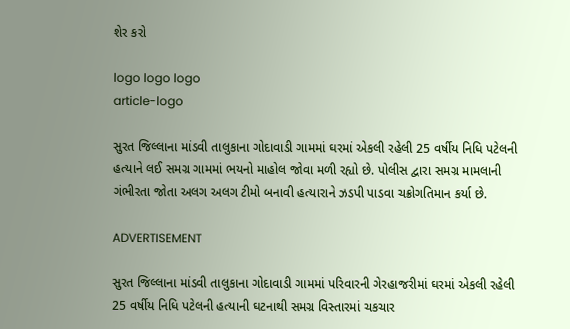શેર કરો

logo logo logo
article-logo

સુરત જિલ્લાના માંડવી તાલુકાના ગોદાવાડી ગામમાં ઘરમાં એકલી રહેલી 25 વર્ષીય નિધિ પટેલની હત્યાને લઈ સમગ્ર ગામમાં ભયનો માહોલ જોવા મળી રહ્યો છે. પોલીસ દ્વારા સમગ્ર મામલાની ગંભીરતા જોતા અલગ અલગ ટીમો બનાવી હત્યારાને ઝડપી પાડવા ચક્રોગતિમાન કર્યા છે.

ADVERTISEMENT

સુરત જિલ્લાના માંડવી તાલુકાના ગોદાવાડી ગામમાં પરિવારની ગેરહાજરીમાં ઘરમાં એકલી રહેલી 25 વર્ષીય નિધિ પટેલની હત્યાની ઘટનાથી સમગ્ર વિસ્તારમાં ચકચાર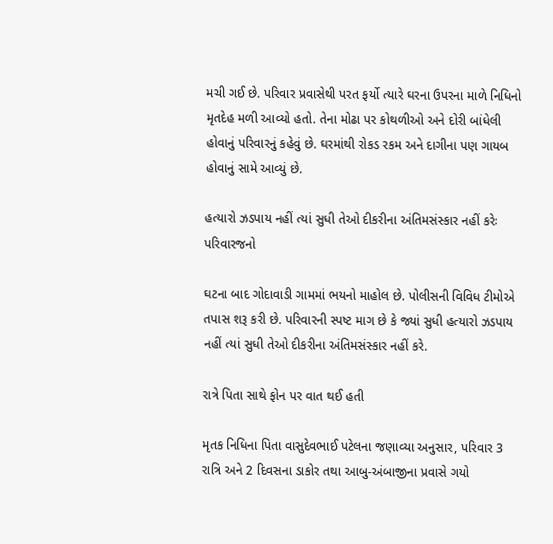મચી ગઈ છે. પરિવાર પ્રવાસેથી પરત ફર્યો ત્યારે ઘરના ઉપરના માળે નિધિનો મૃતદેહ મળી આવ્યો હતો. તેના મોઢા પર કોથળીઓ અને દોરી બાંધેલી હોવાનું પરિવારનું કહેવું છે. ઘરમાંથી રોકડ રકમ અને દાગીના પણ ગાયબ હોવાનું સામે આવ્યું છે.

હત્યારો ઝડપાય નહીં ત્યાં સુધી તેઓ દીકરીના અંતિમસંસ્કાર નહીં કરેઃ પરિવારજનો

ઘટના બાદ ગોદાવાડી ગામમાં ભયનો માહોલ છે. પોલીસની વિવિધ ટીમોએ તપાસ શરૂ કરી છે. પરિવારની સ્પષ્ટ માગ છે કે જ્યાં સુધી હત્યારો ઝડપાય નહીં ત્યાં સુધી તેઓ દીકરીના અંતિમસંસ્કાર નહીં કરે.

રાત્રે પિતા સાથે ફોન પર વાત થઈ હતી

મૃતક નિધિના પિતા વાસુદેવભાઈ પટેલના જણાવ્યા અનુસાર, પરિવાર 3 રાત્રિ અને 2 દિવસના ડાકોર તથા આબુ-અંબાજીના પ્રવાસે ગયો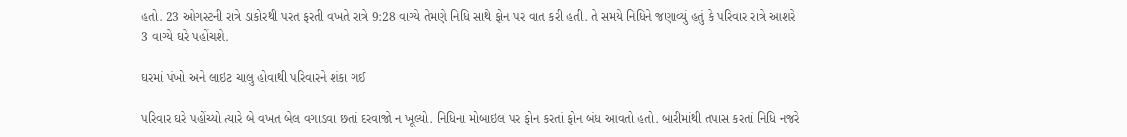હતો. 23 ઓગસ્ટની રાત્રે ડાકોરથી પરત ફરતી વખતે રાત્રે 9:28 વાગ્યે તેમણે નિધિ સાથે ફોન પર વાત કરી હતી. તે સમયે નિધિને જણાવ્યું હતું કે પરિવાર રાત્રે આશરે 3 વાગ્યે ઘરે પહોંચશે.

ઘરમાં પંખો અને લાઇટ ચાલુ હોવાથી પરિવારને શંકા ગઈ

પરિવાર ઘરે પહોંચ્યો ત્યારે બે વખત બેલ વગાડવા છતાં દરવાજો ન ખૂલ્યો. નિધિના મોબાઇલ પર ફોન કરતાં ફોન બંધ આવતો હતો. બારીમાંથી તપાસ કરતાં નિધિ નજરે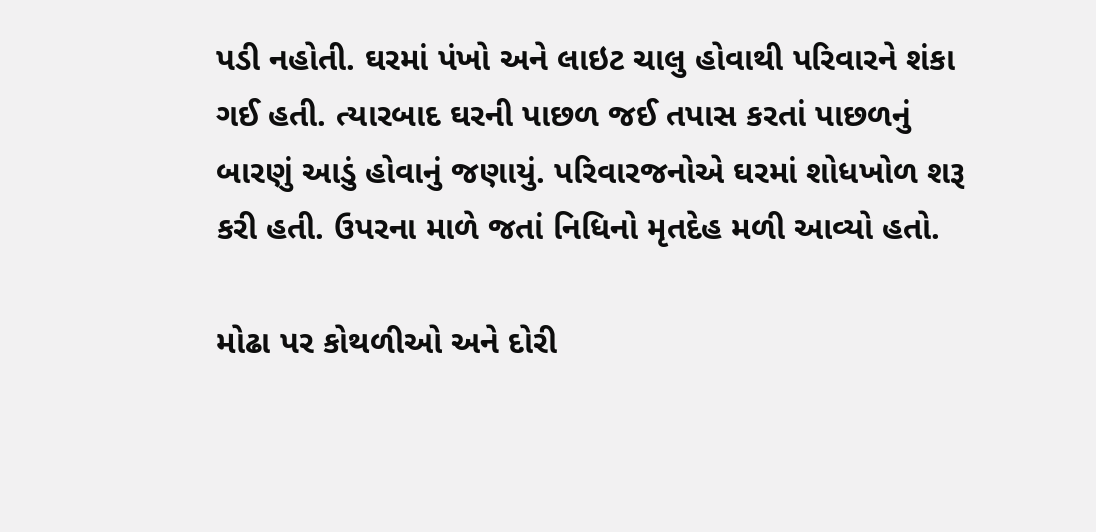પડી નહોતી. ઘરમાં પંખો અને લાઇટ ચાલુ હોવાથી પરિવારને શંકા ગઈ હતી. ત્યારબાદ ઘરની પાછળ જઈ તપાસ કરતાં પાછળનું બારણું આડું હોવાનું જણાયું. પરિવારજનોએ ઘરમાં શોધખોળ શરૂ કરી હતી. ઉપરના માળે જતાં નિધિનો મૃતદેહ મળી આવ્યો હતો.

મોઢા પર કોથળીઓ અને દોરી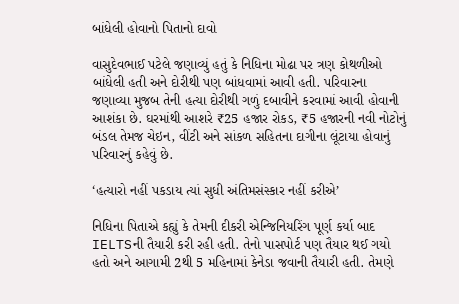બાંધેલી હોવાનો પિતાનો દાવો

વાસુદેવભાઈ પટેલે જણાવ્યું હતું કે નિધિના મોઢા પર ત્રણ કોથળીઓ બાંધેલી હતી અને દોરીથી પણ બાંધવામાં આવી હતી. પરિવારના જણાવ્યા મુજબ તેની હત્યા દોરીથી ગળું દબાવીને કરવામાં આવી હોવાની આશંકા છે. ઘરમાંથી આશરે ₹25 હજાર રોકડ, ₹5 હજારની નવી નોટોનું બંડલ તેમજ ચેઇન, વીંટી અને સાંકળ સહિતના દાગીના લૂંટાયા હોવાનું પરિવારનું કહેવું છે.

‘હત્યારો નહીં પકડાય ત્યાં સુધી અંતિમસંસ્કાર નહીં કરીએ’

નિધિના પિતાએ કહ્યું કે તેમની દીકરી એન્જિનિયરિંગ પૂર્ણ કર્યા બાદ IELTSની તૈયારી કરી રહી હતી. તેનો પાસપોર્ટ પણ તૈયાર થઈ ગયો હતો અને આગામી 2થી 5 મહિનામાં કેનેડા જવાની તૈયારી હતી. તેમણે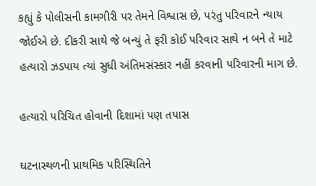કહ્યું કે પોલીસની કામગીરી પર તેમને વિશ્વાસ છે, પરંતુ પરિવારને ન્યાય જોઈએ છે. દીકરી સાથે જે બન્યું તે ફરી કોઈ પરિવાર સાથે ન બને તે માટે હત્યારો ઝડપાય ત્યાં સુધી અંતિમસંસ્કાર નહીં કરવાની પરિવારની માગ છે.

હત્યારો પરિચિત હોવાની દિશામાં પણ તપાસ

ઘટનાસ્થળની પ્રાથમિક પરિસ્થિતિને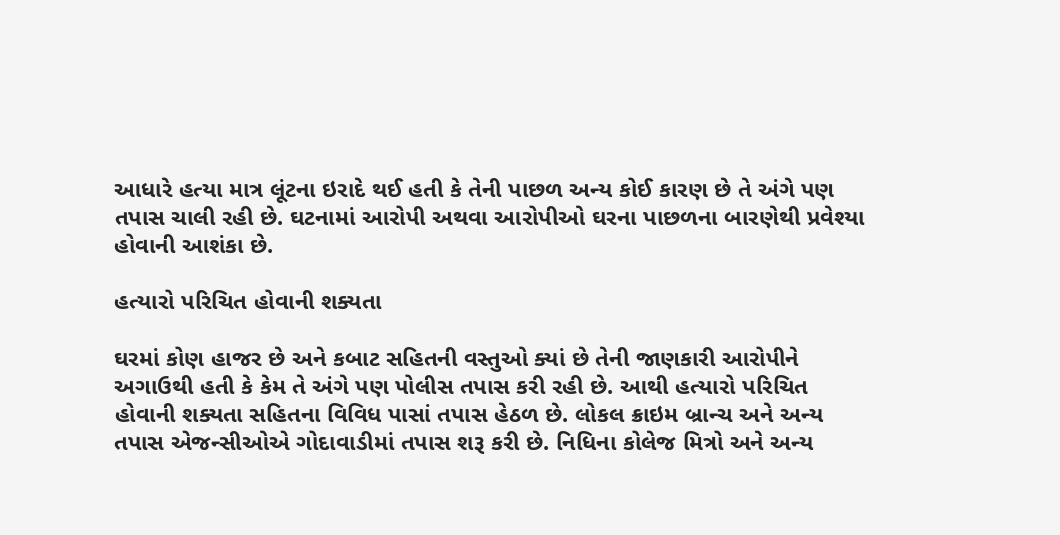આધારે હત્યા માત્ર લૂંટના ઇરાદે થઈ હતી કે તેની પાછળ અન્ય કોઈ કારણ છે તે અંગે પણ તપાસ ચાલી રહી છે. ઘટનામાં આરોપી અથવા આરોપીઓ ઘરના પાછળના બારણેથી પ્રવેશ્યા હોવાની આશંકા છે.

હત્યારો પરિચિત હોવાની શક્યતા

ઘરમાં કોણ હાજર છે અને કબાટ સહિતની વસ્તુઓ ક્યાં છે તેની જાણકારી આરોપીને અગાઉથી હતી કે કેમ તે અંગે પણ પોલીસ તપાસ કરી રહી છે. આથી હત્યારો પરિચિત હોવાની શક્યતા સહિતના વિવિધ પાસાં તપાસ હેઠળ છે. લોકલ ક્રાઇમ બ્રાન્ચ અને અન્ય તપાસ એજન્સીઓએ ગોદાવાડીમાં તપાસ શરૂ કરી છે. નિધિના કોલેજ મિત્રો અને અન્ય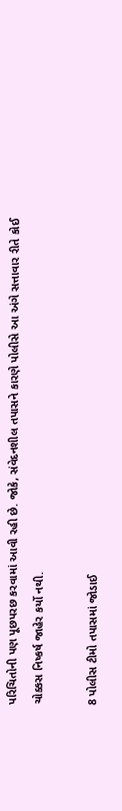પરિચિતોની પણ પૂછપરછ કરવામાં આવી રહી છે. જોકે, સંવેદનશીલ તપાસને કારણે પોલીસે આ અંગે સત્તાવાર રીતે કોઈ ચોક્કસ નિષ્કર્ષ જાહેર કર્યો નથી.

8 પોલીસ ટીમો તપાસમાં જોડાઈ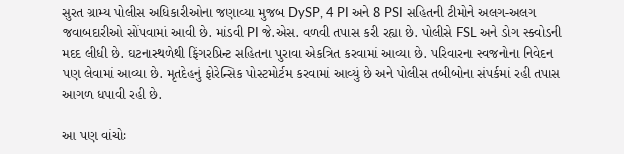સુરત ગ્રામ્ય પોલીસ અધિકારીઓના જણાવ્યા મુજબ DySP, 4 PI અને 8 PSI સહિતની ટીમોને અલગ-અલગ જવાબદારીઓ સોંપવામાં આવી છે. માંડવી PI જે.એસ. વળવી તપાસ કરી રહ્યા છે. પોલીસે FSL અને ડોગ સ્ક્વોડની મદદ લીધી છે. ઘટનાસ્થળેથી ફિંગરપ્રિન્ટ સહિતના પુરાવા એકત્રિત કરવામાં આવ્યા છે. પરિવારના સ્વજનોના નિવેદન પણ લેવામાં આવ્યા છે. મૃતદેહનું ફોરેન્સિક પોસ્ટમોર્ટમ કરવામાં આવ્યું છે અને પોલીસ તબીબોના સંપર્કમાં રહી તપાસ આગળ ધપાવી રહી છે.

આ પણ વાંચોઃ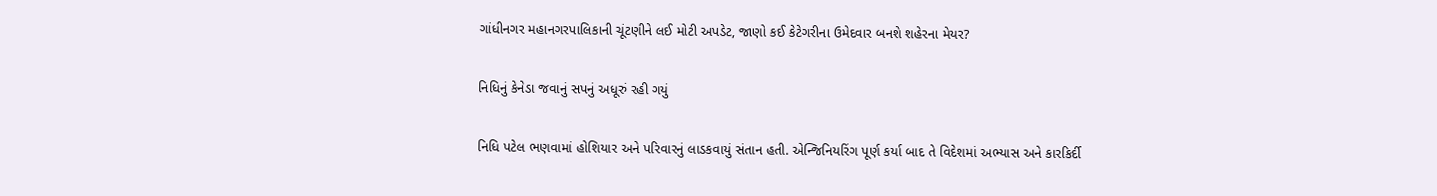ગાંધીનગર મહાનગરપાલિકાની ચૂંટણીને લઈ મોટી અપડેટ, જાણો કઈ કેટેગરીના ઉમેદવાર બનશે શહેરના મેયર?

નિધિનું કેનેડા જવાનું સપનું અધૂરું રહી ગયું

નિધિ પટેલ ભણવામાં હોશિયાર અને પરિવારનું લાડકવાયું સંતાન હતી. એન્જિનિયરિંગ પૂર્ણ કર્યા બાદ તે વિદેશમાં અભ્યાસ અને કારકિર્દી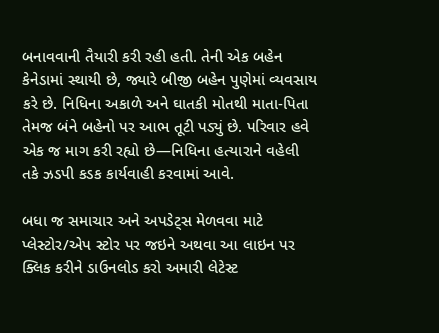બનાવવાની તૈયારી કરી રહી હતી. તેની એક બહેન કેનેડામાં સ્થાયી છે, જ્યારે બીજી બહેન પુણેમાં વ્યવસાય કરે છે. નિધિના અકાળે અને ઘાતકી મોતથી માતા-પિતા તેમજ બંને બહેનો પર આભ તૂટી પડ્યું છે. પરિવાર હવે એક જ માગ કરી રહ્યો છે—નિધિના હત્યારાને વહેલી તકે ઝડપી કડક કાર્યવાહી કરવામાં આવે.

બધા જ સમાચાર અને અપડેટ્સ મેળવવા માટે પ્લેસ્ટોર/એપ સ્ટોર પર જઇને અથવા આ લાઇન પર ક્લિક કરીને ડાઉનલોડ કરો અમારી લેટેસ્ટ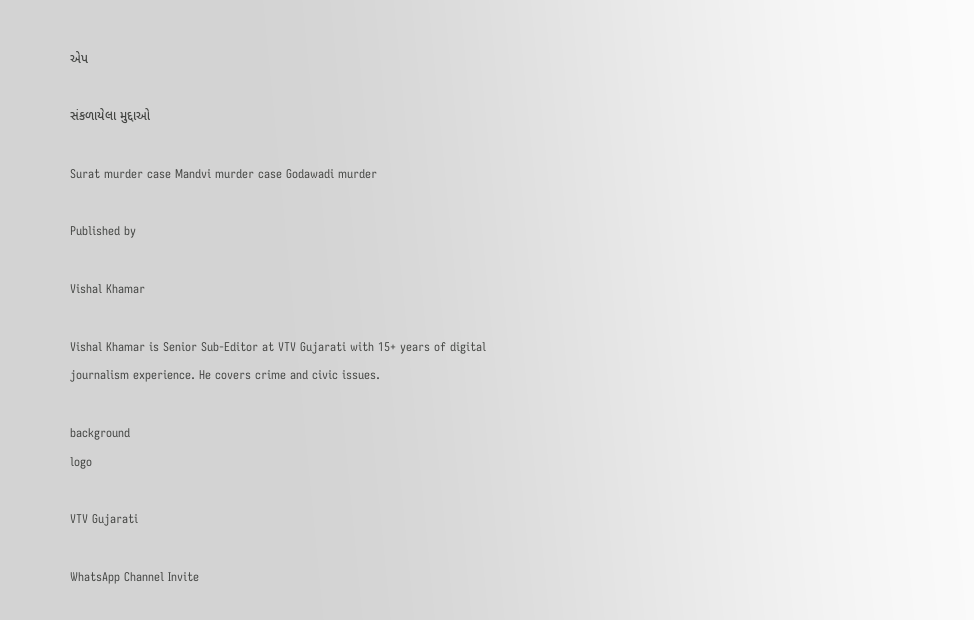એપ

સંકળાયેલા મુદ્દાઓ

Surat murder case Mandvi murder case Godawadi murder

Published by

Vishal Khamar

Vishal Khamar is Senior Sub-Editor at VTV Gujarati with 15+ years of digital journalism experience. He covers crime and civic issues.

background
logo

VTV Gujarati

WhatsApp Channel Invite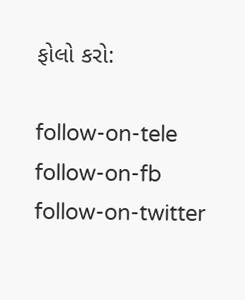ફોલો કરો:

follow-on-tele follow-on-fb follow-on-twitter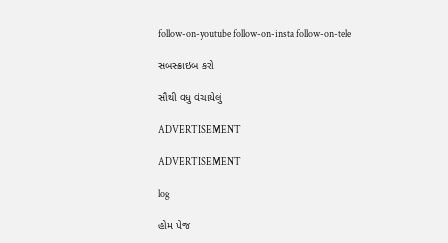follow-on-youtube follow-on-insta follow-on-tele

સબસ્ક્રાઇબ કરો

સૌથી વધુ વંચાયેલું

ADVERTISEMENT

ADVERTISEMENT

log

હોમ પેજ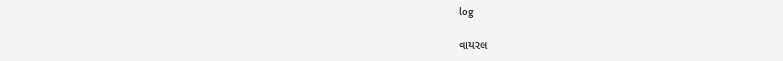log

વાયરલ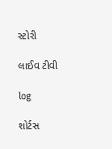સ્ટોરી

લાઈવ ટીવી

log

શોર્ટસ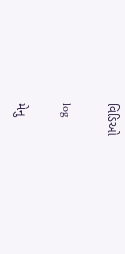વિડિઓ

log

મેનુ